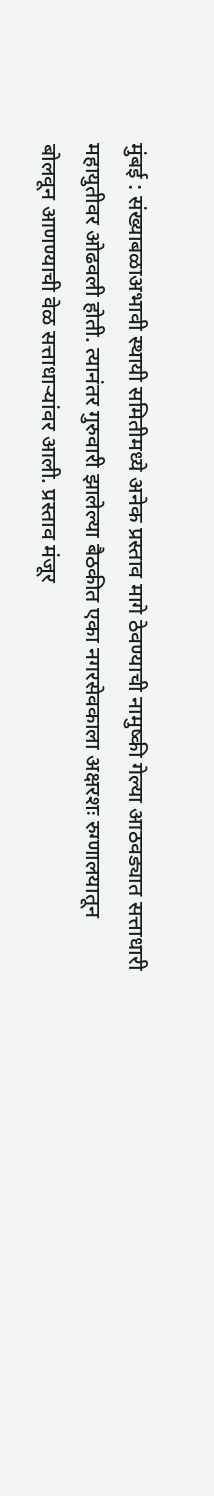मुंबई : संख्याबळाअभावी स्थायी समितीमध्ये अनेक प्रस्ताव मागे ठेवण्याची नामुष्की गेल्या आठवड्यात सत्ताधारी महायुतीवर ओढवली होती. त्यानंतर गुरुवारी झालेल्या बैठकीत एका नगरसेवकाला अक्षरशः रुग्णालयातून बोलवून आणण्याची वेळ सत्ताधाऱ्यांवर आली. प्रस्ताव मंजूर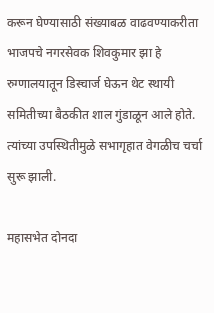करून घेण्यासाठी संख्याबळ वाढवण्याकरीता भाजपचे नगरसेवक शिवकुमार झा हे रुग्णालयातून डिस्चार्ज घेऊन थेट स्थायी समितीच्या बैठकीत शाल गुंडाळून आले होते. त्यांच्या उपस्थितीमुळे सभागृहात वेगळीच चर्चा सुरू झाली.

महासभेत दोनदा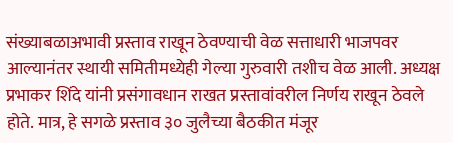संख्याबळाअभावी प्रस्ताव राखून ठेवण्याची वेळ सत्ताधारी भाजपवर आल्यानंतर स्थायी समितीमध्येही गेल्या गुरुवारी तशीच वेळ आली. अध्यक्ष प्रभाकर शिंदे यांनी प्रसंगावधान राखत प्रस्तावांवरील निर्णय राखून ठेवले होते. मात्र, हे सगळे प्रस्ताव ३० जुलैच्या बैठकीत मंजूर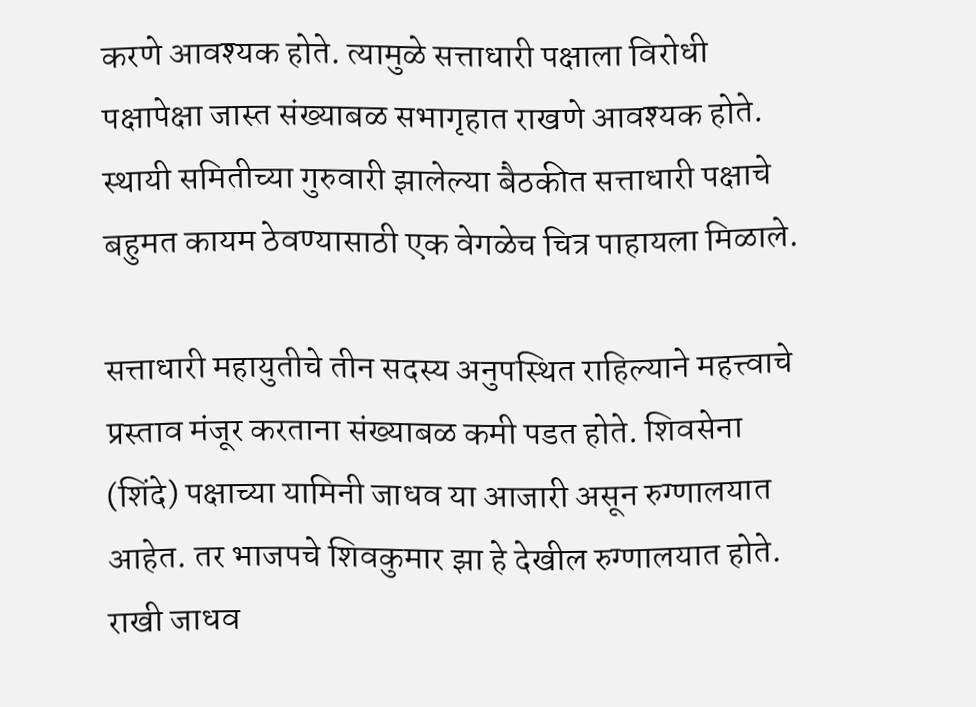करणे आवश्यक होते. त्यामुळे सत्ताधारी पक्षाला विरोधी पक्षापेक्षा जास्त संख्याबळ सभागृहात राखणे आवश्यक होते. स्थायी समितीच्या गुरुवारी झालेल्या बैठकीत सत्ताधारी पक्षाचे बहुमत कायम ठेवण्यासाठी एक वेगळेच चित्र पाहायला मिळाले.

सत्ताधारी महायुतीचे तीन सदस्य अनुपस्थित राहिल्याने महत्त्वाचे प्रस्ताव मंजूर करताना संख्याबळ कमी पडत होते. शिवसेना (शिंदे) पक्षाच्या यामिनी जाधव या आजारी असून रुग्णालयात आहेत. तर भाजपचे शिवकुमार झा हे देखील रुग्णालयात होते. राखी जाधव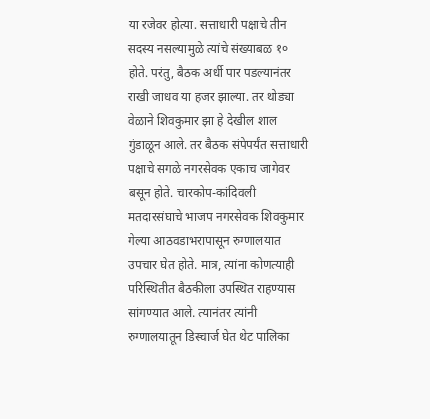या रजेवर होत्या. सत्ताधारी पक्षाचे तीन सदस्य नसल्यामुळे त्यांचे संख्याबळ १० होते. परंतु, बैठक अर्धी पार पडल्यानंतर राखी जाधव या हजर झाल्या. तर थोड्या वेळाने शिवकुमार झा हे देखील शाल गुंडाळून आले. तर बैठक संपेपर्यंत सत्ताधारी पक्षाचे सगळे नगरसेवक एकाच जागेवर बसून होते. चारकोप-कांदिवली मतदारसंघाचे भाजप नगरसेवक शिवकुमार गेल्या आठवडाभरापासून रुग्णालयात उपचार घेत होते. मात्र, त्यांना कोणत्याही परिस्थितीत बैठकीला उपस्थित राहण्यास सांगण्यात आले. त्यानंतर त्यांनी रुग्णालयातून डिस्चार्ज घेत थेट पालिका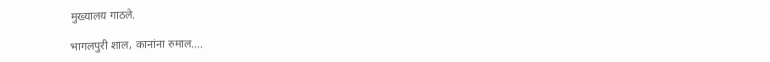मुख्यालय गाठले.

भागलपुरी शाल, कानांना रुमाल….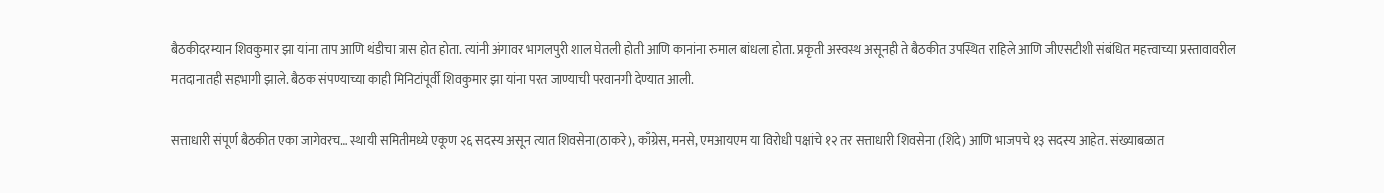बैठकीदरम्यान शिवकुमार झा यांना ताप आणि थंडीचा त्रास होत होता. त्यांनी अंगावर भागलपुरी शाल घेतली होती आणि कानांना रुमाल बांधला होता. प्रकृती अस्वस्थ असूनही ते बैठकीत उपस्थित राहिले आणि जीएसटीशी संबंधित महत्त्वाच्या प्रस्तावावरील मतदानातही सहभागी झाले. बैठक संपण्याच्या काही मिनिटांपूर्वी शिवकुमार झा यांना परत जाण्याची परवानगी देण्यात आली.

सत्ताधारी संपूर्ण बैठकीत एका जागेवरच… स्थायी समितीमध्ये एकूण २६ सदस्य असून त्यात शिवसेना(ठाकरे), काँग्रेस, मनसे, एमआयएम या विरोधी पक्षांचे १२ तर सत्ताधारी शिवसेना (शिंदे) आणि भाजपचे १३ सदस्य आहेत. संख्याबळात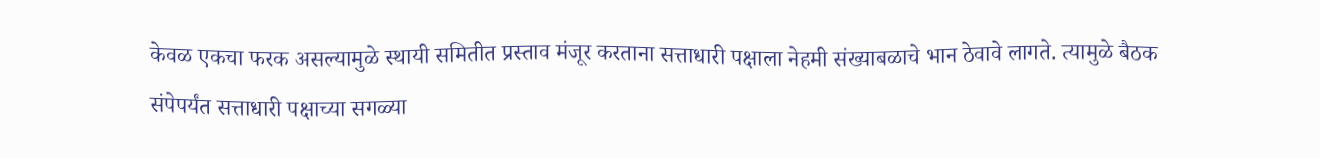केवळ एकचा फरक असल्यामुळे स्थायी समितीत प्रस्ताव मंजूर करताना सत्ताधारी पक्षाला नेहमी संख्याबळाचे भान ठेवावे लागते. त्यामुळे बैठक संपेपर्यंत सत्ताधारी पक्षाच्या सगळ्या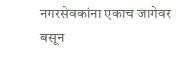नगरसेवकांना एकाच जागेवर बसून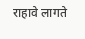राहावे लागते